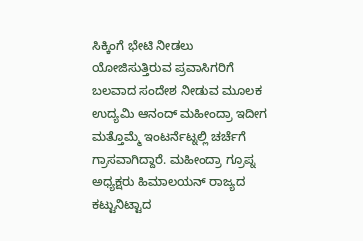ಸಿಕ್ಕಿಂಗೆ ಭೇಟಿ ನೀಡಲು ಯೋಜಿಸುತ್ತಿರುವ ಪ್ರವಾಸಿಗರಿಗೆ ಬಲವಾದ ಸಂದೇಶ ನೀಡುವ ಮೂಲಕ ಉದ್ಯಮಿ ಆನಂದ್ ಮಹೀಂದ್ರಾ ಇದೀಗ ಮತ್ತೊಮ್ಮೆ ಇಂಟರ್ನೆಟ್ನಲ್ಲಿ ಚರ್ಚೆಗೆ ಗ್ರಾಸವಾಗಿದ್ದಾರೆ. ಮಹೀಂದ್ರಾ ಗ್ರೂಪ್ನ ಅಧ್ಯಕ್ಷರು ಹಿಮಾಲಯನ್ ರಾಜ್ಯದ ಕಟ್ಟುನಿಟ್ಟಾದ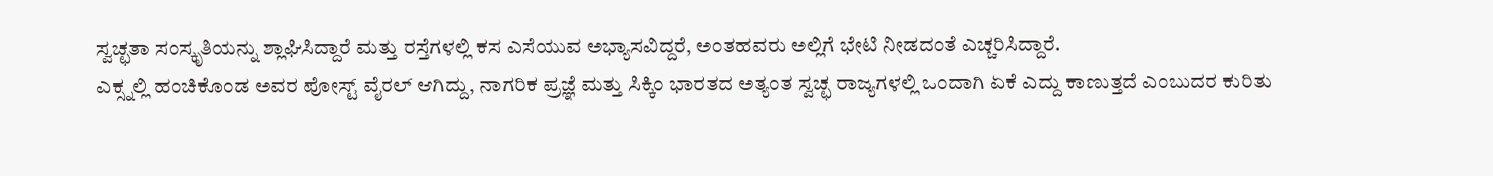ಸ್ವಚ್ಛತಾ ಸಂಸ್ಕೃತಿಯನ್ನು ಶ್ಲಾಘಿಸಿದ್ದಾರೆ ಮತ್ತು ರಸ್ತೆಗಳಲ್ಲಿ ಕಸ ಎಸೆಯುವ ಅಭ್ಯಾಸವಿದ್ದರೆ, ಅಂತಹವರು ಅಲ್ಲಿಗೆ ಭೇಟಿ ನೀಡದಂತೆ ಎಚ್ಚರಿಸಿದ್ದಾರೆ.
ಎಕ್ಸ್ನಲ್ಲಿ ಹಂಚಿಕೊಂಡ ಅವರ ಪೋಸ್ಟ್ ವೈರಲ್ ಆಗಿದ್ದು, ನಾಗರಿಕ ಪ್ರಜ್ಞೆ ಮತ್ತು ಸಿಕ್ಕಿಂ ಭಾರತದ ಅತ್ಯಂತ ಸ್ವಚ್ಛ ರಾಜ್ಯಗಳಲ್ಲಿ ಒಂದಾಗಿ ಏಕೆ ಎದ್ದು ಕಾಣುತ್ತದೆ ಎಂಬುದರ ಕುರಿತು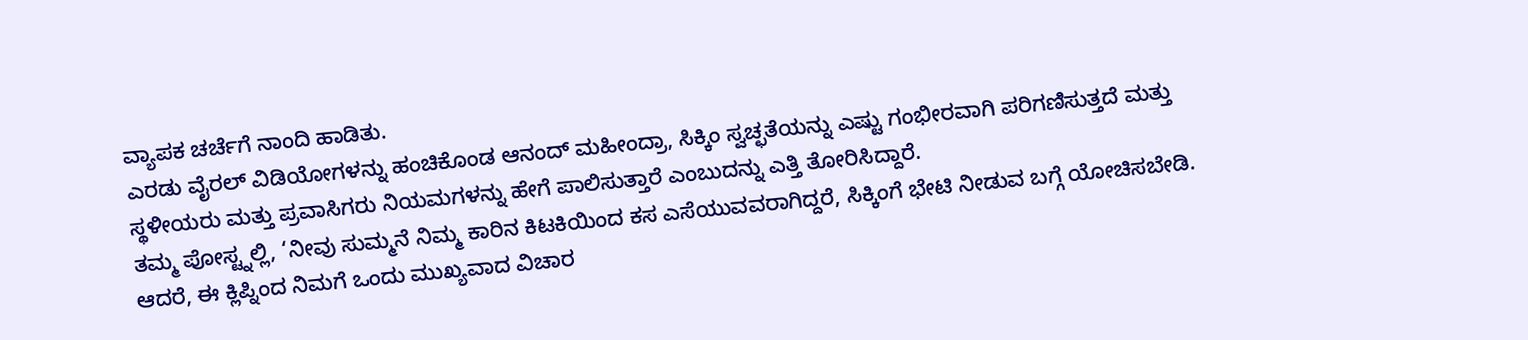ವ್ಯಾಪಕ ಚರ್ಚೆಗೆ ನಾಂದಿ ಹಾಡಿತು.
ಎರಡು ವೈರಲ್ ವಿಡಿಯೋಗಳನ್ನು ಹಂಚಿಕೊಂಡ ಆನಂದ್ ಮಹೀಂದ್ರಾ, ಸಿಕ್ಕಿಂ ಸ್ವಚ್ಛತೆಯನ್ನು ಎಷ್ಟು ಗಂಭೀರವಾಗಿ ಪರಿಗಣಿಸುತ್ತದೆ ಮತ್ತು ಸ್ಥಳೀಯರು ಮತ್ತು ಪ್ರವಾಸಿಗರು ನಿಯಮಗಳನ್ನು ಹೇಗೆ ಪಾಲಿಸುತ್ತಾರೆ ಎಂಬುದನ್ನು ಎತ್ತಿ ತೋರಿಸಿದ್ದಾರೆ.
ತಮ್ಮ ಪೋಸ್ಟ್ನಲ್ಲಿ, ‘ನೀವು ಸುಮ್ಮನೆ ನಿಮ್ಮ ಕಾರಿನ ಕಿಟಕಿಯಿಂದ ಕಸ ಎಸೆಯುವವರಾಗಿದ್ದರೆ, ಸಿಕ್ಕಿಂಗೆ ಭೇಟಿ ನೀಡುವ ಬಗ್ಗೆ ಯೋಚಿಸಬೇಡಿ. ಆದರೆ, ಈ ಕ್ಲಿಪ್ನಿಂದ ನಿಮಗೆ ಒಂದು ಮುಖ್ಯವಾದ ವಿಚಾರ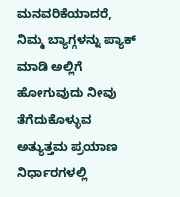ಮನವರಿಕೆಯಾದರೆ, ನಿಮ್ಮ ಬ್ಯಾಗ್ಗಳನ್ನು ಪ್ಯಾಕ್ ಮಾಡಿ ಅಲ್ಲಿಗೆ ಹೋಗುವುದು ನೀವು ತೆಗೆದುಕೊಳ್ಳುವ ಅತ್ಯುತ್ತಮ ಪ್ರಯಾಣ ನಿರ್ಧಾರಗಳಲ್ಲಿ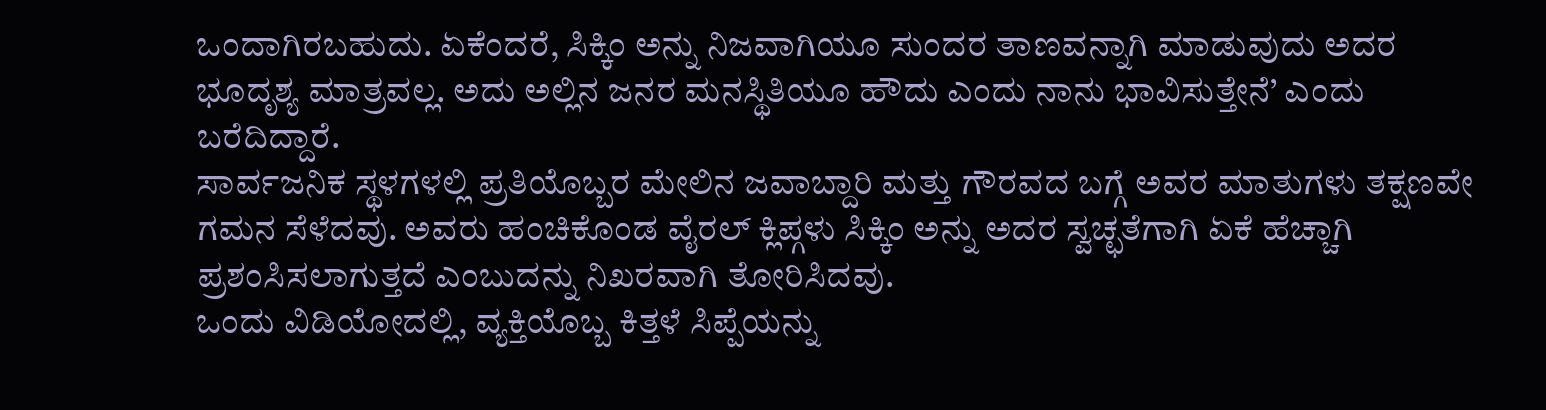ಒಂದಾಗಿರಬಹುದು. ಏಕೆಂದರೆ, ಸಿಕ್ಕಿಂ ಅನ್ನು ನಿಜವಾಗಿಯೂ ಸುಂದರ ತಾಣವನ್ನಾಗಿ ಮಾಡುವುದು ಅದರ ಭೂದೃಶ್ಯ ಮಾತ್ರವಲ್ಲ. ಅದು ಅಲ್ಲಿನ ಜನರ ಮನಸ್ಥಿತಿಯೂ ಹೌದು ಎಂದು ನಾನು ಭಾವಿಸುತ್ತೇನೆ’ ಎಂದು ಬರೆದಿದ್ದಾರೆ.
ಸಾರ್ವಜನಿಕ ಸ್ಥಳಗಳಲ್ಲಿ ಪ್ರತಿಯೊಬ್ಬರ ಮೇಲಿನ ಜವಾಬ್ದಾರಿ ಮತ್ತು ಗೌರವದ ಬಗ್ಗೆ ಅವರ ಮಾತುಗಳು ತಕ್ಷಣವೇ ಗಮನ ಸೆಳೆದವು. ಅವರು ಹಂಚಿಕೊಂಡ ವೈರಲ್ ಕ್ಲಿಪ್ಗಳು ಸಿಕ್ಕಿಂ ಅನ್ನು ಅದರ ಸ್ವಚ್ಛತೆಗಾಗಿ ಏಕೆ ಹೆಚ್ಚಾಗಿ ಪ್ರಶಂಸಿಸಲಾಗುತ್ತದೆ ಎಂಬುದನ್ನು ನಿಖರವಾಗಿ ತೋರಿಸಿದವು.
ಒಂದು ವಿಡಿಯೋದಲ್ಲಿ, ವ್ಯಕ್ತಿಯೊಬ್ಬ ಕಿತ್ತಳೆ ಸಿಪ್ಪೆಯನ್ನು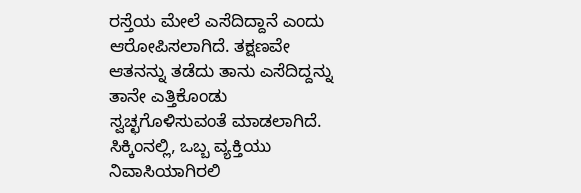ರಸ್ತೆಯ ಮೇಲೆ ಎಸೆದಿದ್ದಾನೆ ಎಂದು ಆರೋಪಿಸಲಾಗಿದೆ. ತಕ್ಷಣವೇ ಆತನನ್ನು ತಡೆದು ತಾನು ಎಸೆದಿದ್ದನ್ನು ತಾನೇ ಎತ್ತಿಕೊಂಡು ಸ್ವಚ್ಛಗೊಳಿಸುವಂತೆ ಮಾಡಲಾಗಿದೆ. ಸಿಕ್ಕಿಂನಲ್ಲಿ, ಒಬ್ಬ ವ್ಯಕ್ತಿಯು ನಿವಾಸಿಯಾಗಿರಲಿ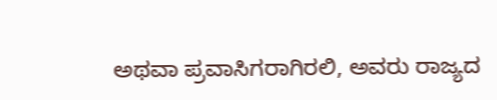ಅಥವಾ ಪ್ರವಾಸಿಗರಾಗಿರಲಿ, ಅವರು ರಾಜ್ಯದ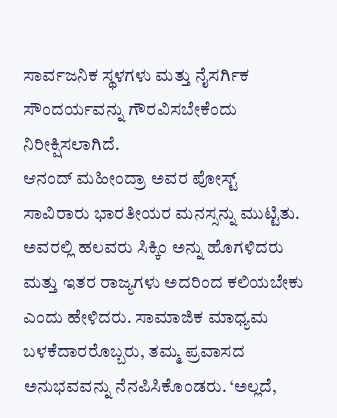ಸಾರ್ವಜನಿಕ ಸ್ಥಳಗಳು ಮತ್ತು ನೈಸರ್ಗಿಕ ಸೌಂದರ್ಯವನ್ನು ಗೌರವಿಸಬೇಕೆಂದು ನಿರೀಕ್ಷಿಸಲಾಗಿದೆ.
ಆನಂದ್ ಮಹೀಂದ್ರಾ ಅವರ ಪೋಸ್ಟ್ ಸಾವಿರಾರು ಭಾರತೀಯರ ಮನಸ್ಸನ್ನು ಮುಟ್ಟಿತು. ಅವರಲ್ಲಿ ಹಲವರು ಸಿಕ್ಕಿಂ ಅನ್ನು ಹೊಗಳಿದರು ಮತ್ತು ಇತರ ರಾಜ್ಯಗಳು ಅದರಿಂದ ಕಲಿಯಬೇಕು ಎಂದು ಹೇಳಿದರು. ಸಾಮಾಜಿಕ ಮಾಧ್ಯಮ ಬಳಕೆದಾರರೊಬ್ಬರು, ತಮ್ಮ ಪ್ರವಾಸದ ಅನುಭವವನ್ನು ನೆನಪಿಸಿಕೊಂಡರು. ‘ಅಲ್ಲದೆ,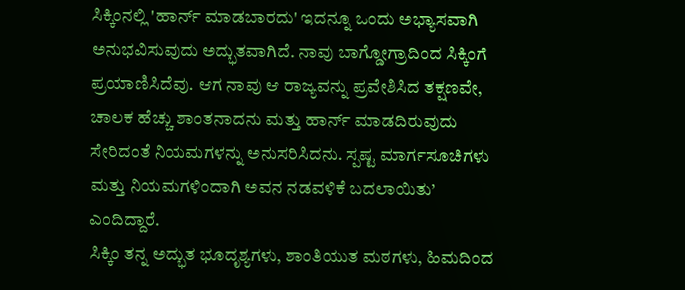ಸಿಕ್ಕಿಂನಲ್ಲಿ 'ಹಾರ್ನ್ ಮಾಡಬಾರದು' ಇದನ್ನೂ ಒಂದು ಅಭ್ಯಾಸವಾಗಿ ಅನುಭವಿಸುವುದು ಅದ್ಭುತವಾಗಿದೆ. ನಾವು ಬಾಗ್ಡೋಗ್ರಾದಿಂದ ಸಿಕ್ಕಿಂಗೆ ಪ್ರಯಾಣಿಸಿದೆವು. ಆಗ ನಾವು ಆ ರಾಜ್ಯವನ್ನು ಪ್ರವೇಶಿಸಿದ ತಕ್ಷಣವೇ, ಚಾಲಕ ಹೆಚ್ಚು ಶಾಂತನಾದನು ಮತ್ತು ಹಾರ್ನ್ ಮಾಡದಿರುವುದು ಸೇರಿದಂತೆ ನಿಯಮಗಳನ್ನು ಅನುಸರಿಸಿದನು. ಸ್ಪಷ್ಟ ಮಾರ್ಗಸೂಚಿಗಳು ಮತ್ತು ನಿಯಮಗಳಿಂದಾಗಿ ಅವನ ನಡವಳಿಕೆ ಬದಲಾಯಿತು’ ಎಂದಿದ್ದಾರೆ.
ಸಿಕ್ಕಿಂ ತನ್ನ ಅದ್ಭುತ ಭೂದೃಶ್ಯಗಳು, ಶಾಂತಿಯುತ ಮಠಗಳು, ಹಿಮದಿಂದ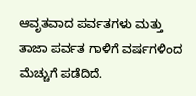ಆವೃತವಾದ ಪರ್ವತಗಳು ಮತ್ತು ತಾಜಾ ಪರ್ವತ ಗಾಳಿಗೆ ವರ್ಷಗಳಿಂದ ಮೆಚ್ಚುಗೆ ಪಡೆದಿದೆ.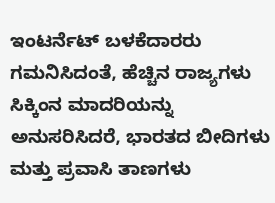ಇಂಟರ್ನೆಟ್ ಬಳಕೆದಾರರು ಗಮನಿಸಿದಂತೆ, ಹೆಚ್ಚಿನ ರಾಜ್ಯಗಳು ಸಿಕ್ಕಿಂನ ಮಾದರಿಯನ್ನು ಅನುಸರಿಸಿದರೆ, ಭಾರತದ ಬೀದಿಗಳು ಮತ್ತು ಪ್ರವಾಸಿ ತಾಣಗಳು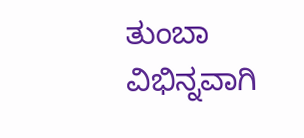ತುಂಬಾ ವಿಭಿನ್ನವಾಗಿ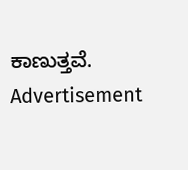ಕಾಣುತ್ತವೆ.
Advertisement